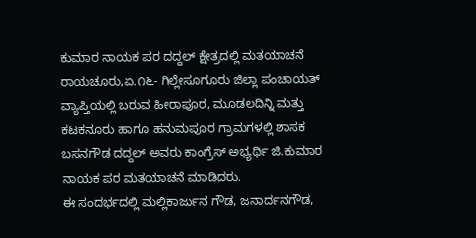ಕುಮಾರ ನಾಯಕ ಪರ ದದ್ದಲ್ ಕ್ಷೇತ್ರದಲ್ಲಿ ಮತಯಾಚನೆ
ರಾಯಚೂರು,ಏ.೧೬- ಗಿಲ್ಲೇಸೂಗೂರು ಜಿಲ್ಲಾ ಪಂಚಾಯತ್ ವ್ಯಾಪ್ತಿಯಲ್ಲಿ ಬರುವ ಹೀರಾಪೂರ, ಮೂಡಲದಿನ್ನಿ ಮತ್ತು ಕಟಕನೂರು ಹಾಗೂ ಹನುಮಪೂರ ಗ್ರಾಮಗಳಲ್ಲಿ ಶಾಸಕ ಬಸನಗೌಡ ದದ್ದಲ್ ಅವರು ಕಾಂಗ್ರೆಸ್ ಅಭ್ಯರ್ಥಿ ಜಿ.ಕುಮಾರ ನಾಯಕ ಪರ ಮತಯಾಚನೆ ಮಾಡಿದರು.
ಈ ಸಂದರ್ಭದಲ್ಲಿ ಮಲ್ಲಿಕಾರ್ಜುನ ಗೌಡ, ಜನಾರ್ದನಗೌಡ,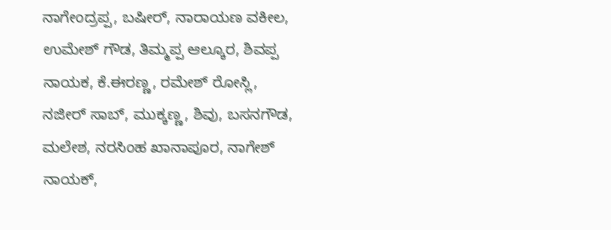ನಾಗೇಂದ್ರಪ್ಪ, ಬಷೀರ್, ನಾರಾಯಣ ವಕೀಲ, ಉಮೇಶ್ ಗೌಡ, ತಿಮ್ಮಪ್ಪ ಆಲ್ಕೂರ, ಶಿವಪ್ಪ ನಾಯಕ, ಕೆ.ಈರಣ್ಣ, ರಮೇಶ್ ರೋಸ್ಲಿ, ನಜೀರ್ ಸಾಬ್, ಮುಕ್ಕಣ್ಣ, ಶಿವು, ಬಸನಗೌಡ, ಮಲೇಶ, ನರಸಿಂಹ ಖಾನಾಪೂರ, ನಾಗೇಶ್ ನಾಯಕ್,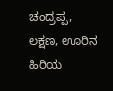ಚಂದ್ರಪ್ಪ, ಲಕ್ಷಣ, ಊರಿನ ಹಿರಿಯ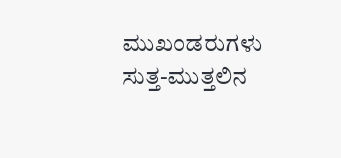ಮುಖಂಡರುಗಳು ಸುತ್ತ-ಮುತ್ತಲಿನ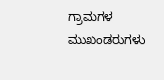ಗ್ರಾಮಗಳ ಮುಖಂಡರುಗಳು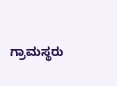ಗ್ರಾಮಸ್ಥರು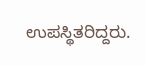ಉಪಸ್ಥಿತರಿದ್ದರು.